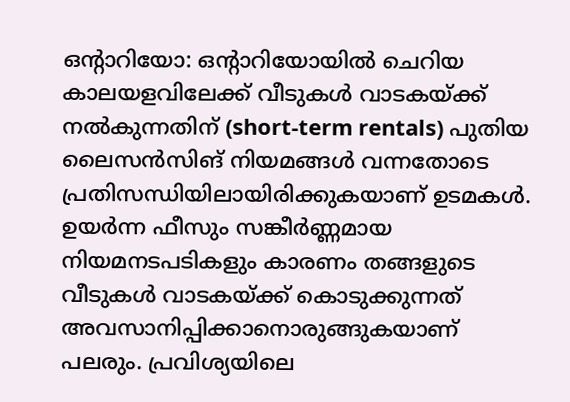ഒന്റാറിയോ: ഒന്റാറിയോയിൽ ചെറിയ കാലയളവിലേക്ക് വീടുകൾ വാടകയ്ക്ക് നൽകുന്നതിന് (short-term rentals) പുതിയ ലൈസൻസിങ് നിയമങ്ങൾ വന്നതോടെ പ്രതിസന്ധിയിലായിരിക്കുകയാണ് ഉടമകൾ. ഉയർന്ന ഫീസും സങ്കീർണ്ണമായ നിയമനടപടികളും കാരണം തങ്ങളുടെ വീടുകൾ വാടകയ്ക്ക് കൊടുക്കുന്നത് അവസാനിപ്പിക്കാനൊരുങ്ങുകയാണ് പലരും. പ്രവിശ്യയിലെ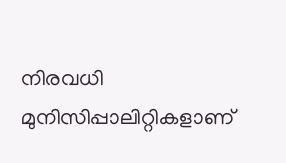നിരവധി മുനിസിപ്പാലിറ്റികളാണ്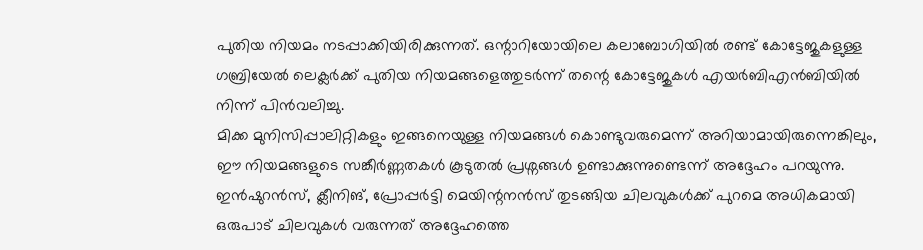പുതിയ നിയമം നടപ്പാക്കിയിരിക്കുന്നത്. ഒന്റാറിയോയിലെ കലാബോഗിയിൽ രണ്ട് കോട്ടേജുകളുള്ള ഗബ്രിയേൽ ലെക്ലർക്ക് പുതിയ നിയമങ്ങളെത്തുടർന്ന് തന്റെ കോട്ടേജുകൾ എയർബിഎൻബിയിൽ നിന്ന് പിൻവലിച്ചു.
മിക്ക മുനിസിപ്പാലിറ്റികളും ഇങ്ങനെയുള്ള നിയമങ്ങൾ കൊണ്ടുവരുമെന്ന് അറിയാമായിരുന്നെങ്കിലും, ഈ നിയമങ്ങളുടെ സങ്കീർണ്ണതകൾ കൂടുതൽ പ്രശ്നങ്ങൾ ഉണ്ടാക്കുന്നുണ്ടെന്ന് അദ്ദേഹം പറയുന്നു. ഇൻഷുറൻസ്, ക്ലീനിങ്, പ്രോപ്പർട്ടി മെയിന്റനൻസ് തുടങ്ങിയ ചിലവുകൾക്ക് പുറമെ അധികമായി ഒരുപാട് ചിലവുകൾ വരുന്നത് അദ്ദേഹത്തെ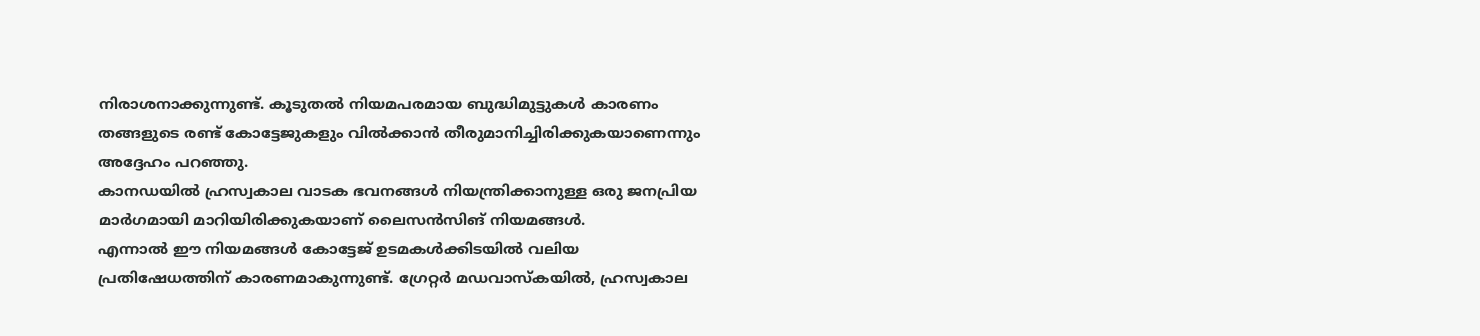നിരാശനാക്കുന്നുണ്ട്. കൂടുതൽ നിയമപരമായ ബുദ്ധിമുട്ടുകൾ കാരണം തങ്ങളുടെ രണ്ട് കോട്ടേജുകളും വിൽക്കാൻ തീരുമാനിച്ചിരിക്കുകയാണെന്നും അദ്ദേഹം പറഞ്ഞു.
കാനഡയിൽ ഹ്രസ്വകാല വാടക ഭവനങ്ങൾ നിയന്ത്രിക്കാനുള്ള ഒരു ജനപ്രിയ മാർഗമായി മാറിയിരിക്കുകയാണ് ലൈസൻസിങ് നിയമങ്ങൾ.
എന്നാൽ ഈ നിയമങ്ങൾ കോട്ടേജ് ഉടമകൾക്കിടയിൽ വലിയ പ്രതിഷേധത്തിന് കാരണമാകുന്നുണ്ട്. ഗ്രേറ്റർ മഡവാസ്കയിൽ, ഹ്രസ്വകാല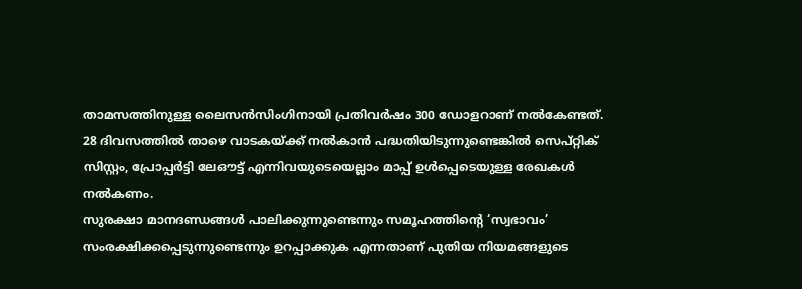താമസത്തിനുള്ള ലൈസൻസിംഗിനായി പ്രതിവർഷം 300 ഡോളറാണ് നൽകേണ്ടത്. 28 ദിവസത്തിൽ താഴെ വാടകയ്ക്ക് നൽകാൻ പദ്ധതിയിടുന്നുണ്ടെങ്കിൽ സെപ്റ്റിക് സിസ്റ്റം, പ്രോപ്പർട്ടി ലേഔട്ട് എന്നിവയുടെയെല്ലാം മാപ്പ് ഉൾപ്പെടെയുള്ള രേഖകൾ നൽകണം.
സുരക്ഷാ മാനദണ്ഡങ്ങൾ പാലിക്കുന്നുണ്ടെന്നും സമൂഹത്തിന്റെ ‘സ്വഭാവം’ സംരക്ഷിക്കപ്പെടുന്നുണ്ടെന്നും ഉറപ്പാക്കുക എന്നതാണ് പുതിയ നിയമങ്ങളുടെ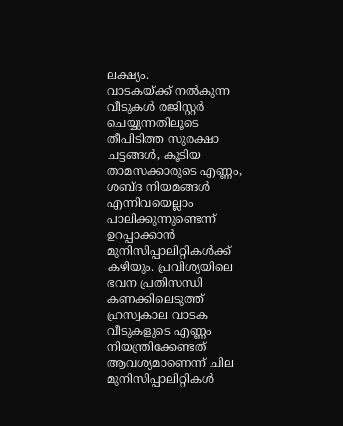ലക്ഷ്യം.
വാടകയ്ക്ക് നൽകുന്ന വീടുകൾ രജിസ്റ്റർ ചെയ്യുന്നതിലൂടെ തീപിടിത്ത സുരക്ഷാ ചട്ടങ്ങൾ, കൂടിയ താമസക്കാരുടെ എണ്ണം, ശബ്ദ നിയമങ്ങൾ എന്നിവയെല്ലാം പാലിക്കുന്നുണ്ടെന്ന് ഉറപ്പാക്കാൻ മുനിസിപ്പാലിറ്റികൾക്ക് കഴിയും. പ്രവിശ്യയിലെ ഭവന പ്രതിസന്ധി കണക്കിലെടുത്ത് ഹ്രസ്വകാല വാടക വീടുകളുടെ എണ്ണം നിയന്ത്രിക്കേണ്ടത് ആവശ്യമാണെന്ന് ചില മുനിസിപ്പാലിറ്റികൾ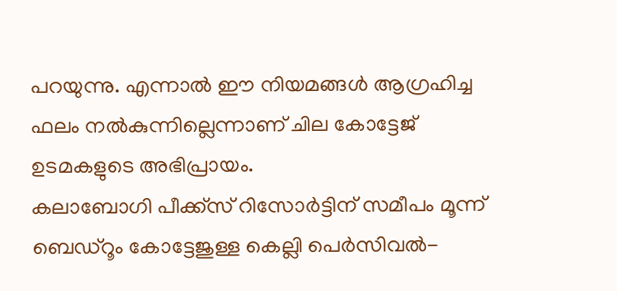പറയുന്നു. എന്നാൽ ഈ നിയമങ്ങൾ ആഗ്രഹിച്ച ഫലം നൽകുന്നില്ലെന്നാണ് ചില കോട്ടേജ് ഉടമകളുടെ അഭിപ്രായം.
കലാബോഗി പീക്ക്സ് റിസോർട്ടിന് സമീപം മൂന്ന് ബെഡ്റൂം കോട്ടേജുള്ള കെല്ലി പെർസിവൽ-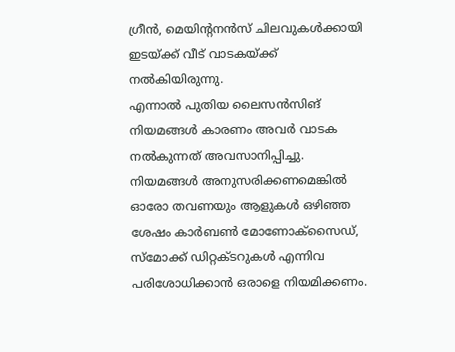ഗ്രീൻ, മെയിന്റനൻസ് ചിലവുകൾക്കായി ഇടയ്ക്ക് വീട് വാടകയ്ക്ക് നൽകിയിരുന്നു.
എന്നാൽ പുതിയ ലൈസൻസിങ് നിയമങ്ങൾ കാരണം അവർ വാടക നൽകുന്നത് അവസാനിപ്പിച്ചു. നിയമങ്ങൾ അനുസരിക്കണമെങ്കിൽ ഓരോ തവണയും ആളുകൾ ഒഴിഞ്ഞ ശേഷം കാർബൺ മോണോക്സൈഡ്, സ്മോക്ക് ഡിറ്റക്ടറുകൾ എന്നിവ പരിശോധിക്കാൻ ഒരാളെ നിയമിക്കണം.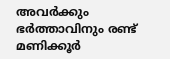അവർക്കും ഭർത്താവിനും രണ്ട് മണിക്കൂർ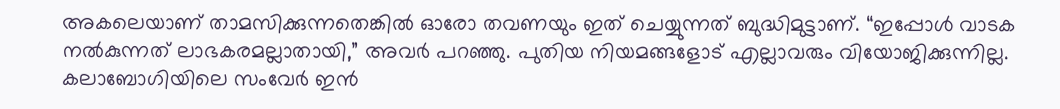അകലെയാണ് താമസിക്കുന്നതെങ്കിൽ ഓരോ തവണയും ഇത് ചെയ്യുന്നത് ബുദ്ധിമുട്ടാണ്. “ഇപ്പോൾ വാടക നൽകുന്നത് ലാഭകരമല്ലാതായി,” അവർ പറഞ്ഞു. പുതിയ നിയമങ്ങളോട് എല്ലാവരും വിയോജിക്കുന്നില്ല.
കലാബോഗിയിലെ സംവേർ ഇൻ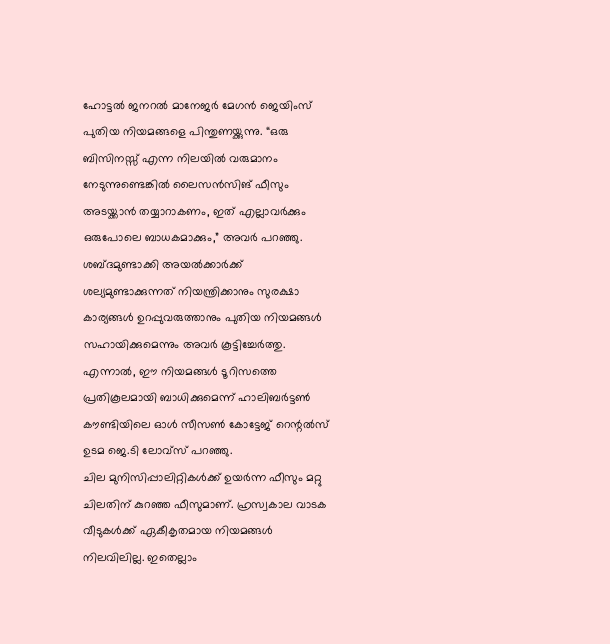ഹോട്ടൽ ജനറൽ മാനേജർ മേഗൻ ജെയിംസ് പുതിയ നിയമങ്ങളെ പിന്തുണയ്ക്കുന്നു. “ഒരു ബിസിനസ്സ് എന്ന നിലയിൽ വരുമാനം നേടുന്നുണ്ടെങ്കിൽ ലൈസൻസിങ് ഫീസും അടയ്ക്കാൻ തയ്യാറാകണം, ഇത് എല്ലാവർക്കും ഒരുപോലെ ബാധകമാക്കും,” അവർ പറഞ്ഞു. ശബ്ദമുണ്ടാക്കി അയൽക്കാർക്ക് ശല്യമുണ്ടാക്കുന്നത് നിയന്ത്രിക്കാനും സുരക്ഷാ കാര്യങ്ങൾ ഉറപ്പുവരുത്താനും പുതിയ നിയമങ്ങൾ സഹായിക്കുമെന്നും അവർ കൂട്ടിച്ചേർത്തു. എന്നാൽ, ഈ നിയമങ്ങൾ ടൂറിസത്തെ പ്രതികൂലമായി ബാധിക്കുമെന്ന് ഹാലിബർട്ടൺ കൗണ്ടിയിലെ ഓൾ സീസൺ കോട്ടേജ് റെന്റൽസ് ഉടമ ജെ.ടി ലോവ്സ് പറഞ്ഞു.
ചില മുനിസിപ്പാലിറ്റികൾക്ക് ഉയർന്ന ഫീസും മറ്റു ചിലതിന് കുറഞ്ഞ ഫീസുമാണ്. ഹ്രസ്വകാല വാടക വീടുകൾക്ക് ഏകീകൃതമായ നിയമങ്ങൾ നിലവിലില്ല. ഇതെല്ലാം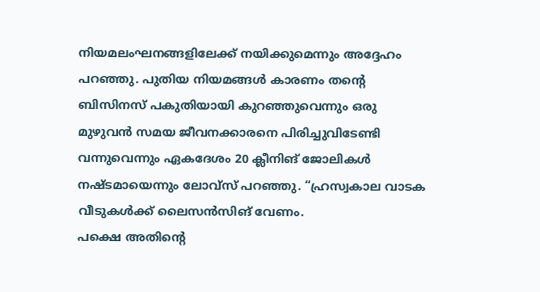നിയമലംഘനങ്ങളിലേക്ക് നയിക്കുമെന്നും അദ്ദേഹം പറഞ്ഞു. പുതിയ നിയമങ്ങൾ കാരണം തന്റെ ബിസിനസ് പകുതിയായി കുറഞ്ഞുവെന്നും ഒരു മുഴുവൻ സമയ ജീവനക്കാരനെ പിരിച്ചുവിടേണ്ടി വന്നുവെന്നും ഏകദേശം 20 ക്ലീനിങ് ജോലികൾ നഷ്ടമായെന്നും ലോവ്സ് പറഞ്ഞു. “ഹ്രസ്വകാല വാടക വീടുകൾക്ക് ലൈസൻസിങ് വേണം.
പക്ഷെ അതിന്റെ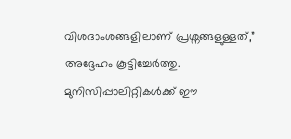വിശദാംശങ്ങളിലാണ് പ്രശ്നങ്ങളുള്ളത്,” അദ്ദേഹം കൂട്ടിച്ചേർത്തു. മുനിസിപ്പാലിറ്റികൾക്ക് ഈ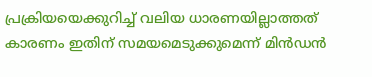പ്രക്രിയയെക്കുറിച്ച് വലിയ ധാരണയില്ലാത്തത് കാരണം ഇതിന് സമയമെടുക്കുമെന്ന് മിൻഡൻ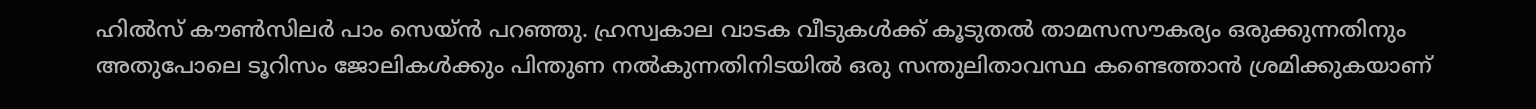ഹിൽസ് കൗൺസിലർ പാം സെയ്ൻ പറഞ്ഞു. ഹ്രസ്വകാല വാടക വീടുകൾക്ക് കൂടുതൽ താമസസൗകര്യം ഒരുക്കുന്നതിനും അതുപോലെ ടൂറിസം ജോലികൾക്കും പിന്തുണ നൽകുന്നതിനിടയിൽ ഒരു സന്തുലിതാവസ്ഥ കണ്ടെത്താൻ ശ്രമിക്കുകയാണ്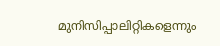മുനിസിപ്പാലിറ്റികളെന്നും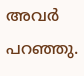അവർ പറഞ്ഞു.